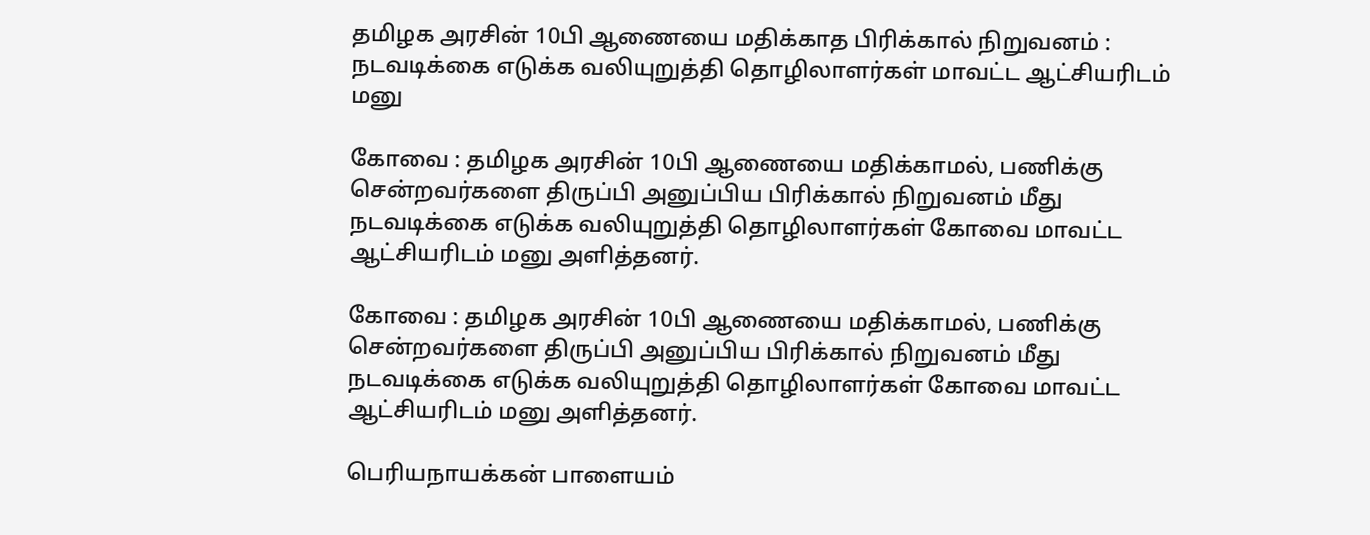தமிழக அரசின் 10பி ஆணையை மதிக்காத பிரிக்கால் நிறுவனம் : நடவடிக்கை எடுக்க வலியுறுத்தி தொழிலாளர்கள் மாவட்ட ஆட்சியரிடம் மனு

கோவை : தமிழக அரசின் 10பி ஆணையை மதிக்காமல், பணிக்கு சென்றவர்களை திருப்பி அனுப்பிய பிரிக்கால் நிறுவனம் மீது நடவடிக்கை எடுக்க வலியுறுத்தி தொழிலாளர்கள் கோவை மாவட்ட ஆட்சியரிடம் மனு அளித்தனர்.

கோவை : தமிழக அரசின் 10பி ஆணையை மதிக்காமல், பணிக்கு சென்றவர்களை திருப்பி அனுப்பிய பிரிக்கால் நிறுவனம் மீது நடவடிக்கை எடுக்க வலியுறுத்தி தொழிலாளர்கள் கோவை மாவட்ட ஆட்சியரிடம் மனு அளித்தனர்.

பெரியநாயக்கன் பாளையம்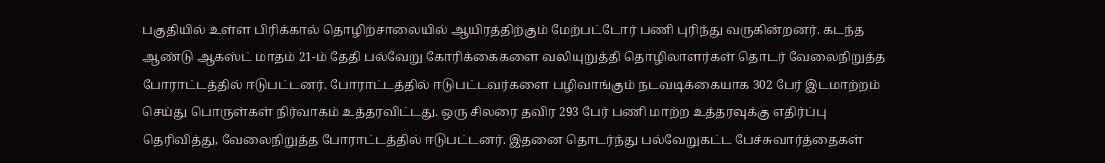பகுதியில் உள்ள பிரிக்கால் தொழிற்சாலையில் ஆயிரத்திற்கும் மேற்பட்டோர் பணி புரிந்து வருகின்றனர். கடந்த ஆண்டு ஆகஸ்ட் மாதம் 21-ம் தேதி பல்வேறு கோரிக்கைகளை வலியுறுத்தி தொழிலாளர்கள் தொடர் வேலைநிறுத்த போராட்டத்தில் ஈடுபட்டனர். போராட்டத்தில் ஈடுபட்டவர்களை பழிவாங்கும் நடவடிக்கையாக 302 பேர் இடமாற்றம் செய்து பொருள்கள் நிர்வாகம் உத்தரவிட்டது. ஒரு சிலரை தவிர 293 பேர் பணி மாற்ற உத்தரவுக்கு எதிர்ப்பு தெரிவித்து, வேலைநிறுத்த போராட்டத்தில் ஈடுபட்டனர். இதனை தொடர்ந்து பல்வேறுகட்ட பேச்சுவார்த்தைகள்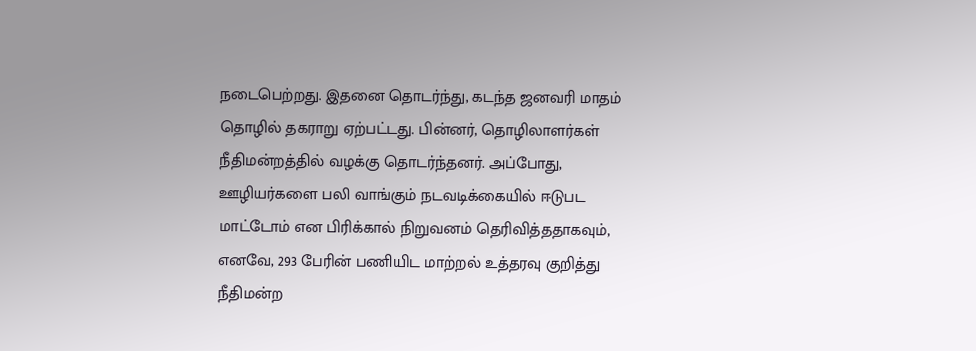நடைபெற்றது. இதனை தொடர்ந்து, கடந்த ஜனவரி மாதம் தொழில் தகராறு ஏற்பட்டது. பின்னர், தொழிலாளர்கள் நீதிமன்றத்தில் வழக்கு தொடர்ந்தனர். அப்போது, ஊழியர்களை பலி வாங்கும் நடவடிக்கையில் ஈடுபட மாட்டோம் என பிரிக்கால் நிறுவனம் தெரிவித்ததாகவும், எனவே, 293 பேரின் பணியிட மாற்றல் உத்தரவு குறித்து நீதிமன்ற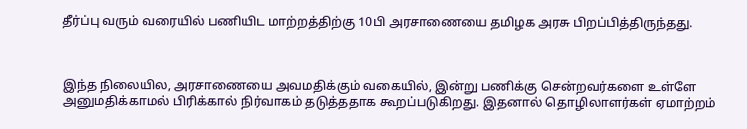தீர்ப்பு வரும் வரையில் பணியிட மாற்றத்திற்கு 10பி அரசாணையை தமிழக அரசு பிறப்பித்திருந்தது.



இந்த நிலையில, அரசாணையை அவமதிக்கும் வகையில், இன்று பணிக்கு சென்றவர்களை உள்ளே அனுமதிக்காமல் பிரிக்கால் நிர்வாகம் தடுத்ததாக கூறப்படுகிறது. இதனால் தொழிலாளர்கள் ஏமாற்றம்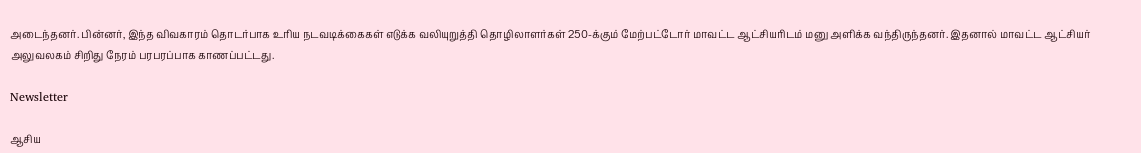அடைந்தனர். பின்னர், இந்த விவகாரம் தொடர்பாக உரிய நடவடிக்கைகள் எடுக்க வலியுறுத்தி தொழிலாளர்கள் 250-க்கும் மேற்பட்டோர் மாவட்ட ஆட்சியரிடம் மனு அளிக்க வந்திருந்தனர். இதனால் மாவட்ட ஆட்சியர் அலுவலகம் சிறிது நேரம் பரபரப்பாக காணப்பட்டது.

Newsletter

ஆசிய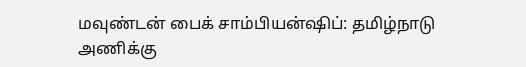மவுண்டன் பைக் சாம்பியன்ஷிப்: தமிழ்நாடு அணிக்கு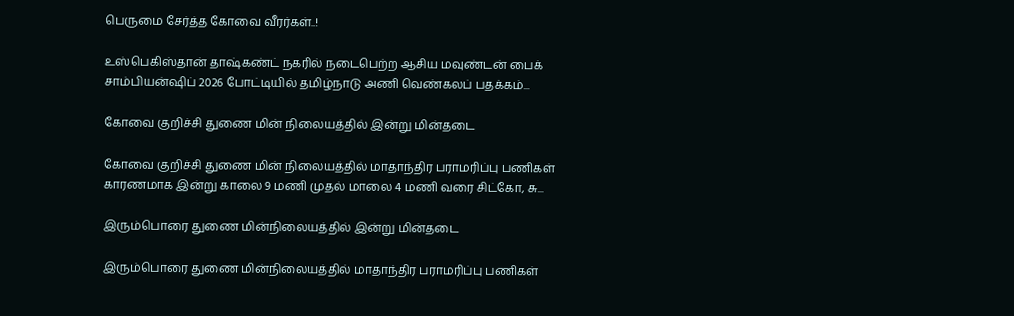பெருமை சேர்த்த கோவை வீரர்கள்..!

உஸ்பெகிஸ்தான் தாஷ்கண்ட் நகரில் நடைபெற்ற ஆசிய மவுண்டன் பைக் சாம்பியன்ஷிப் 2026 போட்டியில் தமிழ்நாடு அணி வெண்கலப் பதக்கம்...

கோவை குறிச்சி துணை மின் நிலையத்தில் இன்று மின்தடை

கோவை குறிச்சி துணை மின் நிலையத்தில் மாதாந்திர பராமரிப்பு பணிகள் காரணமாக இன்று காலை 9 மணி முதல் மாலை 4 மணி வரை சிட்கோ, சு...

இரும்பொரை துணை மின்நிலையத்தில் இன்று மின்தடை

இரும்பொரை துணை மின்நிலையத்தில் மாதாந்திர பராமரிப்பு பணிகள்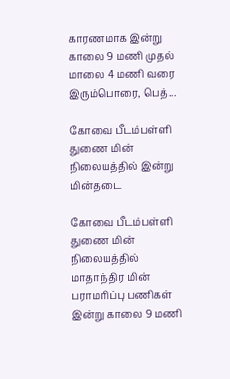காரணமாக இன்று காலை 9 மணி முதல் மாலை 4 மணி வரை இரும்பொரை, பெத்...

கோவை பீடம்பள்ளி துணை மின் நிலையத்தில் இன்று மின்தடை

கோவை பீடம்பள்ளி துணை மின் நிலையத்தில் மாதாந்திர மின் பராமரிப்பு பணிகள் இன்று காலை 9 மணி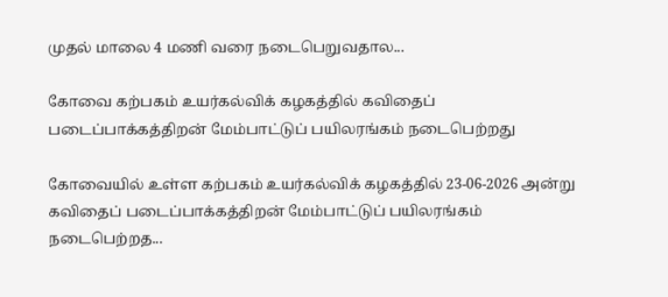முதல் மாலை 4 மணி வரை நடைபெறுவதால...

கோவை கற்பகம் உயர்கல்விக் கழகத்தில் கவிதைப் படைப்பாக்கத்திறன் மேம்பாட்டுப் பயிலரங்கம் நடைபெற்றது

கோவையில் உள்ள கற்பகம் உயர்கல்விக் கழகத்தில் 23-06-2026 அன்று கவிதைப் படைப்பாக்கத்திறன் மேம்பாட்டுப் பயிலரங்கம் நடைபெற்றத...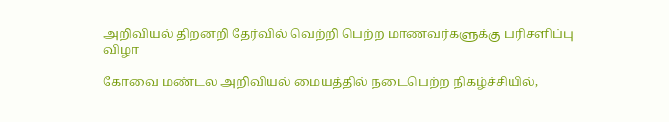அறிவியல் திறனறி தேர்வில் வெற்றி பெற்ற மாணவர்களுக்கு பரிசளிப்பு விழா

கோவை மண்டல அறிவியல் மையத்தில் நடைபெற்ற நிகழ்ச்சியில்,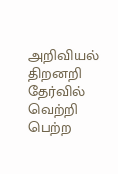அறிவியல் திறனறி தேர்வில் வெற்றி பெற்ற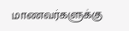மாணவர்களுக்கு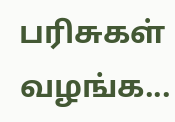பரிசுகள் வழங்க...